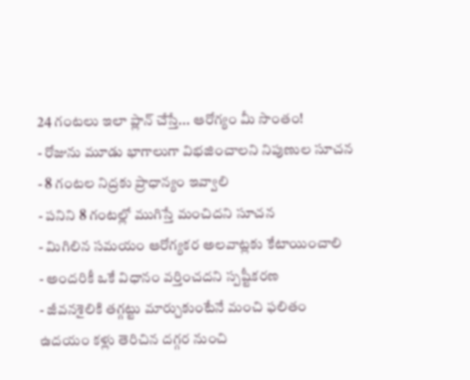24 గంటలు ఇలా ప్లాన్ చేస్తే... ఆరోగ్యం మీ సొంతం!
- రోజును మూడు భాగాలుగా విభజించాలని నిపుణుల సూచన
- 8 గంటల నిద్రకు ప్రాధాన్యం ఇవ్వాలి
- పనిని 8 గంటల్లో ముగిస్తే మంచిదని సూచన
- మిగిలిన సమయం ఆరోగ్యకర అలవాట్లకు కేటాయించాలి
- అందరికీ ఒకే విధానం వర్తించదని స్పష్టీకరణ
- జీవనశైలికి తగ్గట్టు మార్చుకుంటేనే మంచి ఫలితం
ఉదయం కళ్లు తెరిచిన దగ్గర నుంచి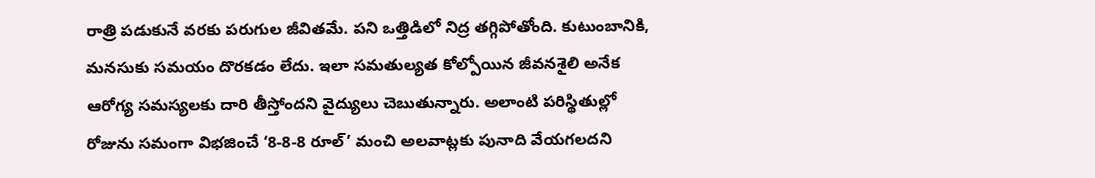రాత్రి పడుకునే వరకు పరుగుల జీవితమే. పని ఒత్తిడిలో నిద్ర తగ్గిపోతోంది. కుటుంబానికి, మనసుకు సమయం దొరకడం లేదు. ఇలా సమతుల్యత కోల్పోయిన జీవనశైలి అనేక ఆరోగ్య సమస్యలకు దారి తీస్తోందని వైద్యులు చెబుతున్నారు. అలాంటి పరిస్థితుల్లో రోజును సమంగా విభజించే ‘8-8-8 రూల్’ మంచి అలవాట్లకు పునాది వేయగలదని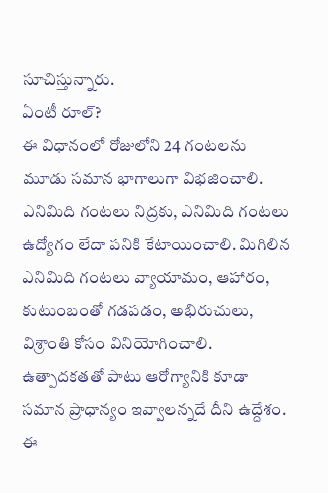సూచిస్తున్నారు.
ఏంటీ రూల్?
ఈ విధానంలో రోజులోని 24 గంటలను మూడు సమాన భాగాలుగా విభజించాలి. ఎనిమిది గంటలు నిద్రకు, ఎనిమిది గంటలు ఉద్యోగం లేదా పనికి కేటాయించాలి. మిగిలిన ఎనిమిది గంటలు వ్యాయామం, ఆహారం, కుటుంబంతో గడపడం, అభిరుచులు, విశ్రాంతి కోసం వినియోగించాలి. ఉత్పాదకతతో పాటు ఆరోగ్యానికి కూడా సమాన ప్రాధాన్యం ఇవ్వాలన్నదే దీని ఉద్దేశం. ఈ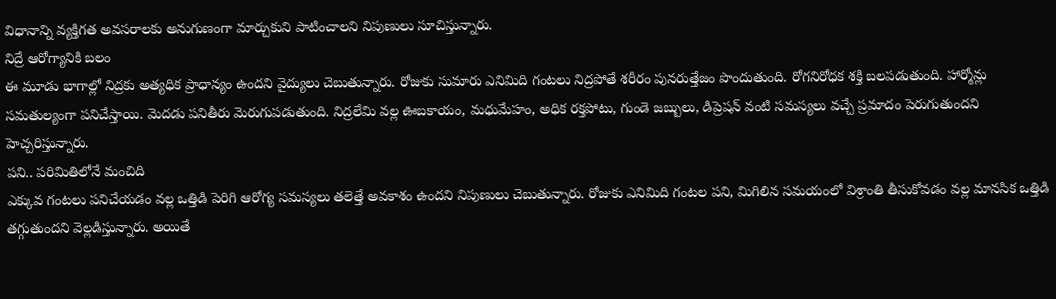విధానాన్ని వ్యక్తిగత అవసరాలకు అనుగుణంగా మార్చుకుని పాటించాలని నిపుణులు సూచిస్తున్నారు.
నిద్రే ఆరోగ్యానికి బలం
ఈ మూడు భాగాల్లో నిద్రకు అత్యధిక ప్రాధాన్యం ఉందని వైద్యులు చెబుతున్నారు. రోజుకు సుమారు ఎనిమిది గంటలు నిద్రపోతే శరీరం పునరుత్తేజం పొందుతుంది. రోగనిరోధక శక్తి బలపడుతుంది. హార్మోన్లు సమతుల్యంగా పనిచేస్తాయి. మెదడు పనితీరు మెరుగుపడుతుంది. నిద్రలేమి వల్ల ఊబకాయం, మధుమేహం, అధిక రక్తపోటు, గుండె జబ్బులు, డిప్రెషన్ వంటి సమస్యలు వచ్చే ప్రమాదం పెరుగుతుందని హెచ్చరిస్తున్నారు.
పని.. పరిమితిలోనే మంచిది
ఎక్కువ గంటలు పనిచేయడం వల్ల ఒత్తిడి పెరిగి ఆరోగ్య సమస్యలు తలెత్తే అవకాశం ఉందని నిపుణులు చెబుతున్నారు. రోజుకు ఎనిమిది గంటల పని, మిగిలిన సమయంలో విశ్రాంతి తీసుకోవడం వల్ల మానసిక ఒత్తిడి తగ్గుతుందని వెల్లడిస్తున్నారు. అయితే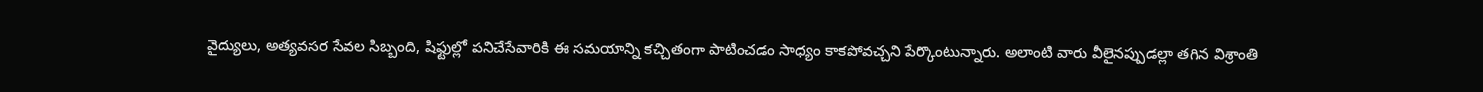వైద్యులు, అత్యవసర సేవల సిబ్బంది, షిఫ్టుల్లో పనిచేసేవారికి ఈ సమయాన్ని కచ్చితంగా పాటించడం సాధ్యం కాకపోవచ్చని పేర్కొంటున్నారు. అలాంటి వారు వీలైనప్పుడల్లా తగిన విశ్రాంతి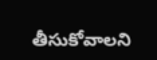తీసుకోవాలని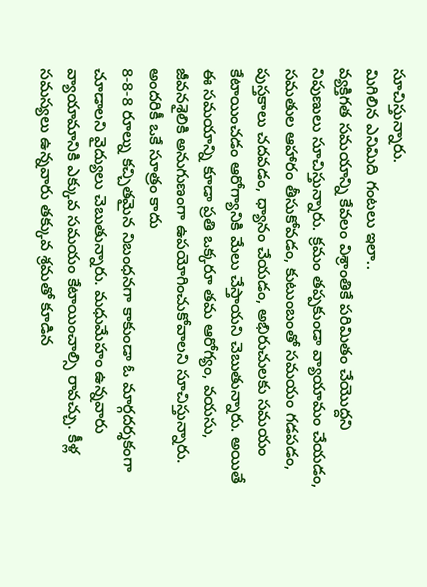సూచిస్తున్నారు.
మిగిలిన ఎనిమిది గంటలు ఇలా..
వ్యక్తిగత సమయాన్ని కేవలం విశ్రాంతికే పరిమితం చేయొద్దని నిపుణులు సూచిస్తున్నారు. క్రమం తప్పకుండా వ్యాయామం చేయడం, సమతుల ఆహారం తీసుకోవడం, కుటుంబంతో సమయం గడపడం, పుస్తకాలు చదవడం, ధ్యానం చేయడం, అభిరుచులకు సమయం కేటాయించడం ఆరోగ్యానికి మేలు చేస్తాయని చెబుతున్నారు. అయితే ఈ సమయాన్ని కూడా ప్రతి ఒక్కరూ తమ ఆరోగ్యం, వయసు, జీవనశైలికి అనుగుణంగా ఉపయోగించుకోవాలని సూచిస్తున్నారు.
అందరికీ ఒకే సూత్రం కాదు
8-8-8 రూల్ను కచ్చితమైన నిబంధనగా కాకుండా ఓ మార్గదర్శకంగా చూడాలని వైద్యులు చెబుతున్నారు. మధుమేహం ఉన్నవారు వ్యాయామానికి ఎక్కువ సమయం కేటాయించాల్సి రావచ్చు. కీళ్ల సమస్యలు ఉన్నవారు తక్కువ శ్రమతో కూడిన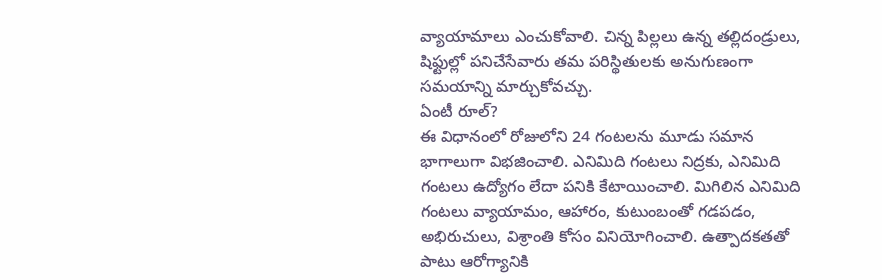వ్యాయామాలు ఎంచుకోవాలి. చిన్న పిల్లలు ఉన్న తల్లిదండ్రులు, షిఫ్టుల్లో పనిచేసేవారు తమ పరిస్థితులకు అనుగుణంగా సమయాన్ని మార్చుకోవచ్చు.
ఏంటీ రూల్?
ఈ విధానంలో రోజులోని 24 గంటలను మూడు సమాన భాగాలుగా విభజించాలి. ఎనిమిది గంటలు నిద్రకు, ఎనిమిది గంటలు ఉద్యోగం లేదా పనికి కేటాయించాలి. మిగిలిన ఎనిమిది గంటలు వ్యాయామం, ఆహారం, కుటుంబంతో గడపడం, అభిరుచులు, విశ్రాంతి కోసం వినియోగించాలి. ఉత్పాదకతతో పాటు ఆరోగ్యానికి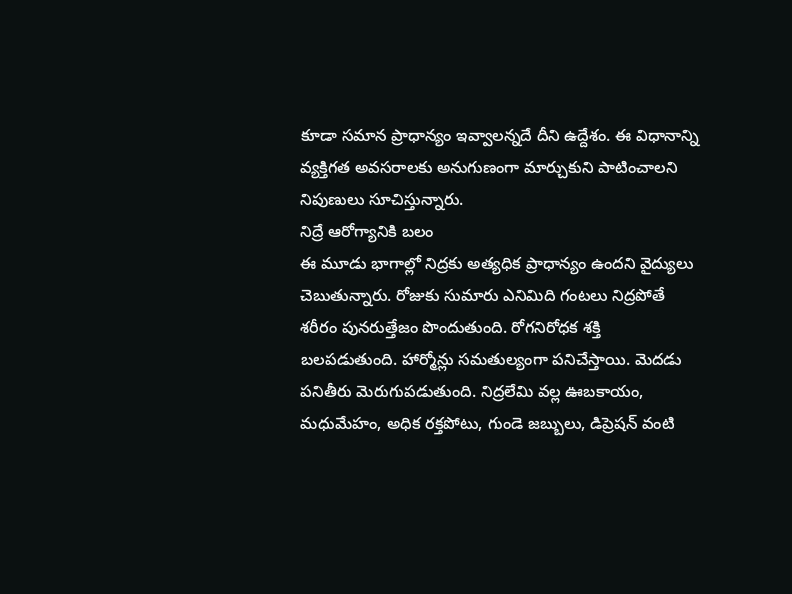కూడా సమాన ప్రాధాన్యం ఇవ్వాలన్నదే దీని ఉద్దేశం. ఈ విధానాన్ని వ్యక్తిగత అవసరాలకు అనుగుణంగా మార్చుకుని పాటించాలని నిపుణులు సూచిస్తున్నారు.
నిద్రే ఆరోగ్యానికి బలం
ఈ మూడు భాగాల్లో నిద్రకు అత్యధిక ప్రాధాన్యం ఉందని వైద్యులు చెబుతున్నారు. రోజుకు సుమారు ఎనిమిది గంటలు నిద్రపోతే శరీరం పునరుత్తేజం పొందుతుంది. రోగనిరోధక శక్తి బలపడుతుంది. హార్మోన్లు సమతుల్యంగా పనిచేస్తాయి. మెదడు పనితీరు మెరుగుపడుతుంది. నిద్రలేమి వల్ల ఊబకాయం, మధుమేహం, అధిక రక్తపోటు, గుండె జబ్బులు, డిప్రెషన్ వంటి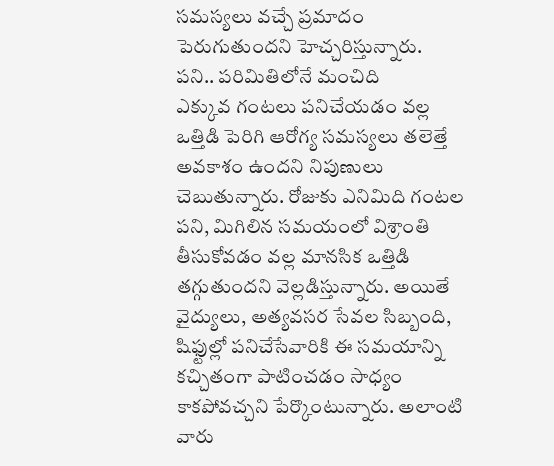సమస్యలు వచ్చే ప్రమాదం పెరుగుతుందని హెచ్చరిస్తున్నారు.
పని.. పరిమితిలోనే మంచిది
ఎక్కువ గంటలు పనిచేయడం వల్ల ఒత్తిడి పెరిగి ఆరోగ్య సమస్యలు తలెత్తే అవకాశం ఉందని నిపుణులు చెబుతున్నారు. రోజుకు ఎనిమిది గంటల పని, మిగిలిన సమయంలో విశ్రాంతి తీసుకోవడం వల్ల మానసిక ఒత్తిడి తగ్గుతుందని వెల్లడిస్తున్నారు. అయితే వైద్యులు, అత్యవసర సేవల సిబ్బంది, షిఫ్టుల్లో పనిచేసేవారికి ఈ సమయాన్ని కచ్చితంగా పాటించడం సాధ్యం కాకపోవచ్చని పేర్కొంటున్నారు. అలాంటి వారు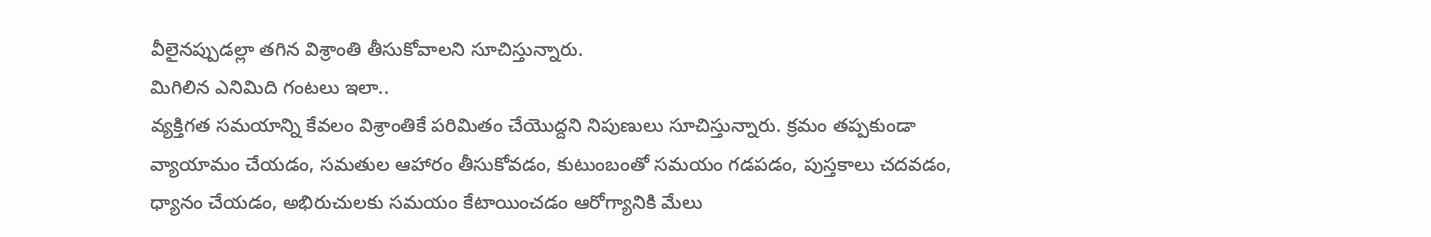వీలైనప్పుడల్లా తగిన విశ్రాంతి తీసుకోవాలని సూచిస్తున్నారు.
మిగిలిన ఎనిమిది గంటలు ఇలా..
వ్యక్తిగత సమయాన్ని కేవలం విశ్రాంతికే పరిమితం చేయొద్దని నిపుణులు సూచిస్తున్నారు. క్రమం తప్పకుండా వ్యాయామం చేయడం, సమతుల ఆహారం తీసుకోవడం, కుటుంబంతో సమయం గడపడం, పుస్తకాలు చదవడం, ధ్యానం చేయడం, అభిరుచులకు సమయం కేటాయించడం ఆరోగ్యానికి మేలు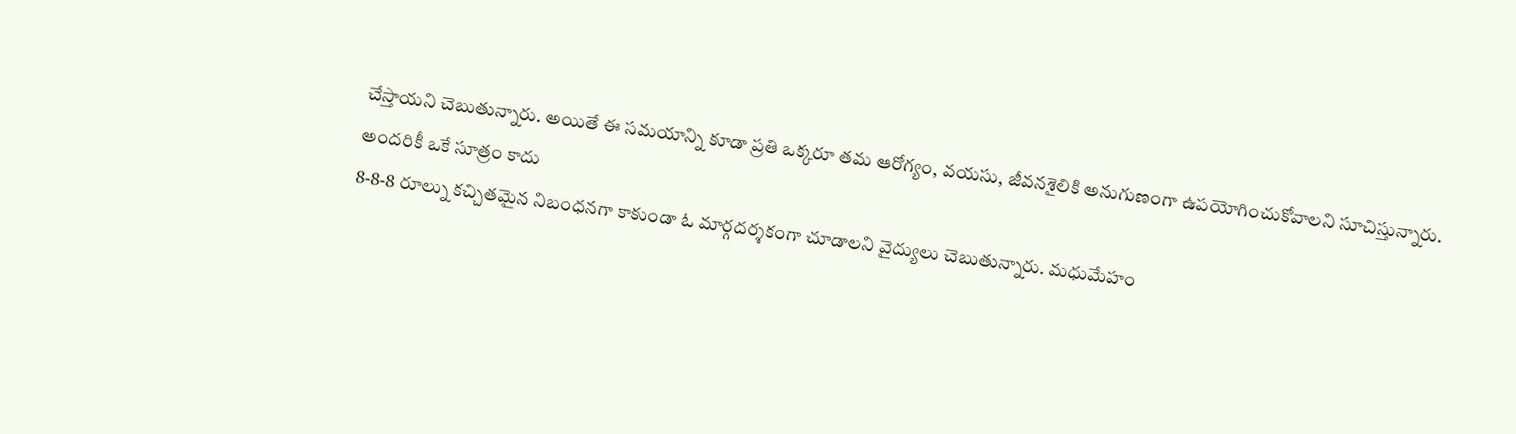చేస్తాయని చెబుతున్నారు. అయితే ఈ సమయాన్ని కూడా ప్రతి ఒక్కరూ తమ ఆరోగ్యం, వయసు, జీవనశైలికి అనుగుణంగా ఉపయోగించుకోవాలని సూచిస్తున్నారు.
అందరికీ ఒకే సూత్రం కాదు
8-8-8 రూల్ను కచ్చితమైన నిబంధనగా కాకుండా ఓ మార్గదర్శకంగా చూడాలని వైద్యులు చెబుతున్నారు. మధుమేహం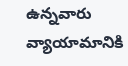ఉన్నవారు వ్యాయామానికి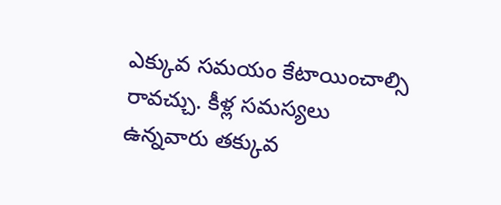ఎక్కువ సమయం కేటాయించాల్సి రావచ్చు. కీళ్ల సమస్యలు ఉన్నవారు తక్కువ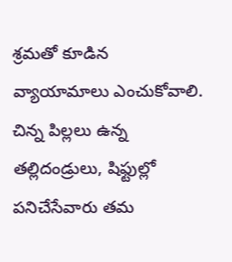శ్రమతో కూడిన వ్యాయామాలు ఎంచుకోవాలి. చిన్న పిల్లలు ఉన్న తల్లిదండ్రులు, షిఫ్టుల్లో పనిచేసేవారు తమ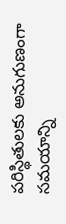పరిస్థితులకు అనుగుణంగా సమయాన్ని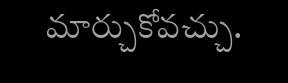మార్చుకోవచ్చు.